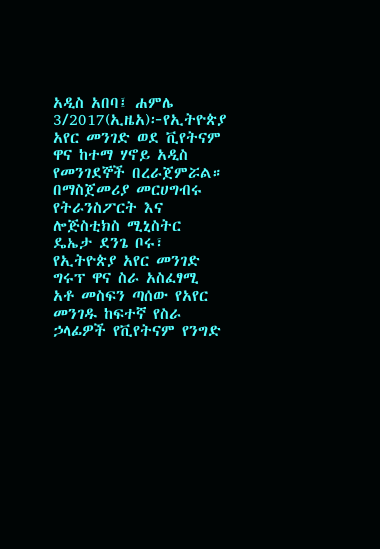አዲስ አበባ፤ ሐምሌ 3/2017(ኢዜአ)፦የኢትዮጵያ አየር መንገድ ወደ ቪየትናም ዋና ከተማ ሃኖይ አዲስ የመንገደኞች በረራጀምሯል።
በማስጀመሪያ መርሀግብሩ የትራንስፖርት እና ሎጅስቲክስ ሚኒስትር ዴኤታ ደንጌ ቦሩ፣ የኢትዮጵያ አየር መንገድ ግሩፕ ዋና ስራ አስፈፃሚ አቶ መስፍን ጣሰው የአየር መንገዱ ከፍተኛ የስራ ኃላፊዎች የቪየትናም የንግድ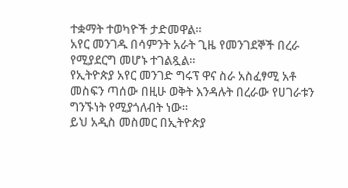ተቋማት ተወካዮች ታድመዋል።
አየር መንገዱ በሳምንት አራት ጊዜ የመንገደኞች በረራ የሚያደርግ መሆኑ ተገልጿል።
የኢትዮጵያ አየር መንገድ ግሩፕ ዋና ስራ አስፈፃሚ አቶ መስፍን ጣሰው በዚሁ ወቅት እንዳሉት በረራው የሀገራቱን ግንኙነት የሚያጎለብት ነው።
ይህ አዲስ መስመር በኢትዮጵያ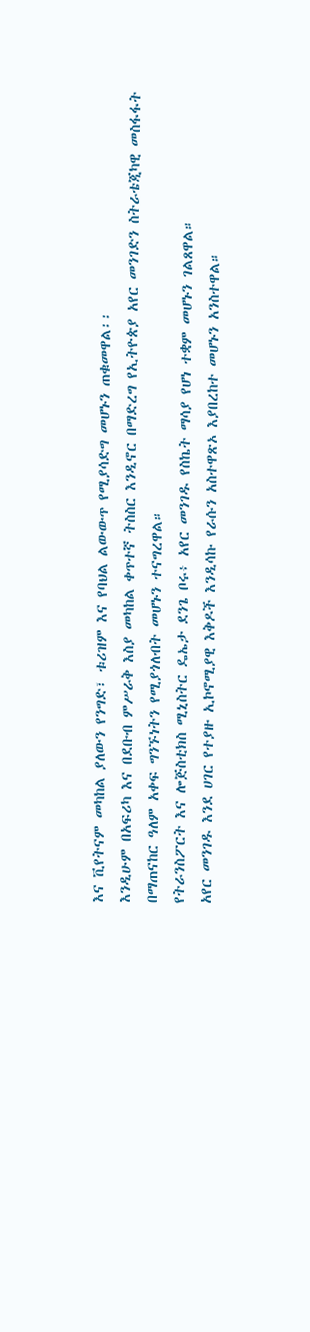እና ቪየትናም መካከል ያለውን የንግድ፣ ቱሪዝም እና የባህል ልውውጥ የሚያሳድግ መሆኑን ጠቁመዋል፡፡
እንዲሁም በአፍሪካ እና በደቡብ ምሥራቅ እስያ መካከል ቀጥተኛ ትስስር እንዲኖር በማድረግ የኢትዮጵያ አየር መንገድን ስትራቴጂካዊ መስፋፋት በማጠናከር ዓለም አቀፍ ግንኙነትን የሚያጎለብት መሆኑን ተናግረዋል።
የትራንስፖርት እና ሎጅስቲክስ ሚኒስትር ዴኤታ ደንጌ ቦሩ፥ አየር መንገዱ የስኬት ማሳያ የሆነ ተቋም መሆኑን ገልጸዋል።
አየር መንገዱ እንደ ሀገር የተያዙ ኢኮኖሚያዊ እቅዶች እንዲሳኩ የራሱን አስተዋጽኦ እያበረከተ መሆኑን አንስተዋል።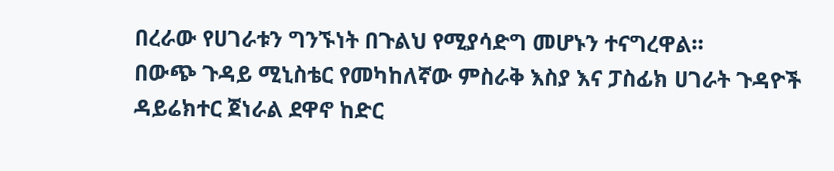በረራው የሀገራቱን ግንኙነት በጉልህ የሚያሳድግ መሆኑን ተናግረዋል።
በውጭ ጉዳይ ሚኒስቴር የመካከለኛው ምስራቅ እስያ እና ፓስፊክ ሀገራት ጉዳዮች ዳይሬክተር ጀነራል ደዋኖ ከድር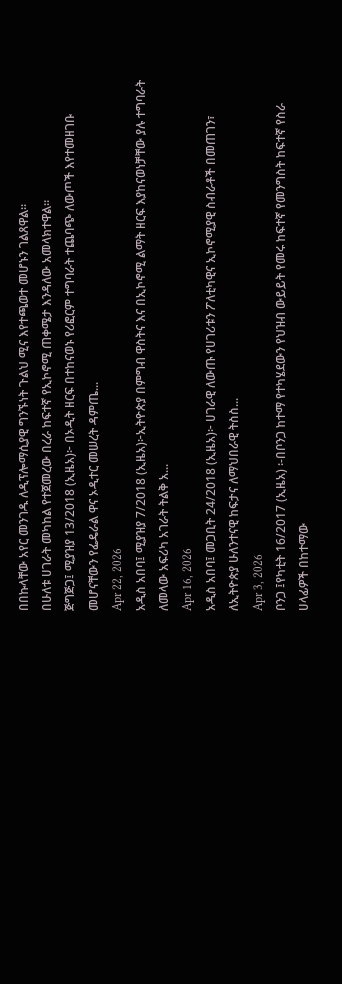በበኩላቸው አየር መንገዱ ለዲፕሎማሲያዊ ግንኙነት ጉልህ ሚና እየተጫወተ መሆኑን ገልጸዋል።
በሁለቱ ሀገራት መካከል የተጀመረው በረራ ከፍተኛ የኢኮኖሚ ጠቀሜታ እንዳለው አመላክተዋል።
ጅግጅጋ፤ ሚያዝያ 13/2018 (ኢዜአ)፦ በኦዲት ዘርፍ በተከናወኑ የሪፎርም ተግባራት ተጨባጭ ለውጦች እየተመዘገቡ መሆናቸውን የፌዴራል ዋና ኦዲተር መሠረት ዳምጤ...
Apr 22, 2026
አዲስ አበባ፤ ሚያዝያ 7/2018 (ኢዜአ)፦ኢትዮጵያ በምግብ ዋስትና እና በኢኮኖሚ ልማት ዘርፍ እያከናወነቻቸው ያሉ ተግባራት ለመላው አፍሪካ አገራት ትልቅ አ...
Apr 16, 2026
አዲስ አበባ፤ መጋቢት 24/2018 (ኢዜአ)፦ ሀገራዊ ለውጡ የሀገሪቱን ፖለቲካዊና ኢኮኖሚያዊ ስብራቶች በመጠገን፣ ለኢትዮጵያ ሁለንተናዊ ከፍታና ለማህበራዊ ትስስ...
Apr 3, 2026
ቦንጋ ፤የካቲት 16/2017 (ኢዜአ) ፡-በቦንጋ ከተማ የተካሄደውን የህዝብ ውይይት የመሩ ከፍተኛ የመንግስት ከፍተኛ የስራ ሀላፊዎች በከተማው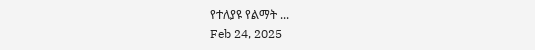የተለያዩ የልማት ...
Feb 24, 2025